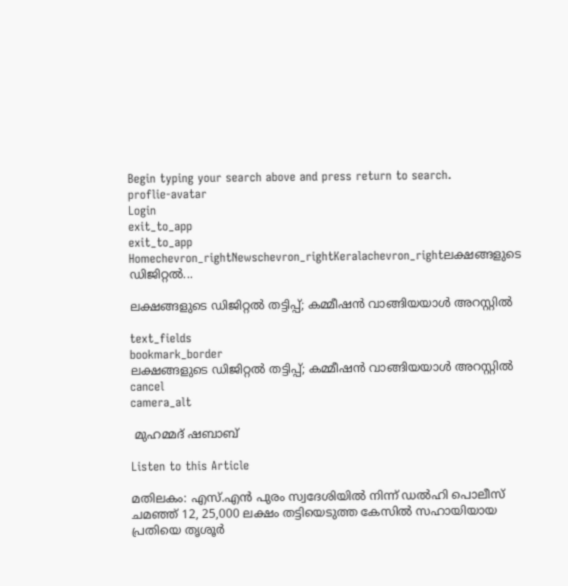Begin typing your search above and press return to search.
proflie-avatar
Login
exit_to_app
exit_to_app
Homechevron_rightNewschevron_rightKeralachevron_rightലക്ഷങ്ങളുടെ ഡിജിറ്റൽ...

ലക്ഷങ്ങളുടെ ഡിജിറ്റൽ തട്ടിപ്പ്; കമ്മീഷൻ വാങ്ങിയയാൾ അറസ്റ്റിൽ

text_fields
bookmark_border
ലക്ഷങ്ങളുടെ ഡിജിറ്റൽ തട്ടിപ്പ്; കമ്മീഷൻ വാങ്ങിയയാൾ അറസ്റ്റിൽ
cancel
camera_alt

 മുഹമ്മദ് ഷബാബ്

Listen to this Article

മതിലകം: എസ്.എൻ പുരം സ്വദേശിയിൽ നിന്ന് ഡൽഹി പൊലീസ് ചമഞ്ഞ് 12, 25,000 ലക്ഷം തട്ടിയെടുത്ത കേസിൽ സഹായിയായ പ്രതിയെ തൃശൂർ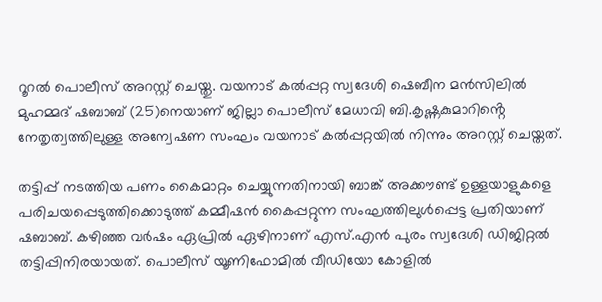റൂറൽ പൊലീസ് അറസ്റ്റ് ചെയ്തു. വയനാട് കൽപ്പറ്റ സ്വദേശി ഷെബീന മൻസിലിൽ മുഹമ്മദ് ഷബാബ് (25)നെയാണ് ജില്ലാ പൊലീസ് മേധാവി ബി.കൃഷ്ണകുമാറിൻ്റെ നേതൃത്വത്തിലുള്ള അന്വേഷണ സംഘം വയനാട് കൽപ്പറ്റയിൽ നിന്നും അറസ്റ്റ് ചെയ്തത്.

തട്ടിപ്പ് നടത്തിയ പണം കൈമാറ്റം ചെയ്യുന്നതിനായി ബാങ്ക് അക്കൗണ്ട് ഉള്ളയാളുകളെ പരിചയപ്പെടുത്തിക്കൊടുത്ത് കമ്മീഷൻ കൈപ്പറ്റുന്ന സംഘത്തിലുൾപ്പെട്ട പ്രതിയാണ് ഷബാബ്. കഴിഞ്ഞ വർഷം ഏപ്രിൽ ഏഴിനാണ് എസ്.എൻ പുരം സ്വദേശി ഡിജിറ്റൽ തട്ടിപ്പിനിരയായത്. പൊലീസ് യൂണിഫോമിൽ വീഡിയോ കോളിൽ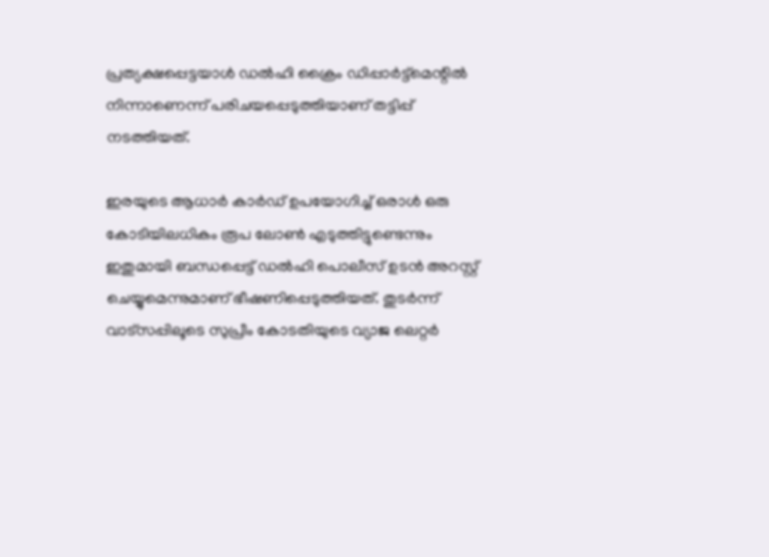പ്രത്യക്ഷപ്പെട്ടയാൾ ഡൽഹി ക്രൈം ഡിപ്പാർട്ട്മെന്റിൽ നിന്നാണെന്ന് പരിചയപ്പെടുത്തിയാണ് തട്ടിപ്പ് നടത്തിയത്.

ഇരയുടെ ആധാർ കാർഡ് ഉപയോഗിച്ച് ഒരാൾ ഒരു കോടിയിലധികം രൂപ ലോൺ എടുത്തിട്ടുണ്ടെന്നും ഇതുമായി ബന്ധപ്പെട്ട് ഡൽഹി പൊലീസ് ഉടൻ അറസ്റ്റ് ചെയ്യുമെന്നുമാണ് ഭീഷണിപ്പെടുത്തിയത്. തുടർന്ന് വാട്സപ്പിലൂടെ സുപ്രീം കോടതിയുടെ വ്യാജ ലെറ്റർ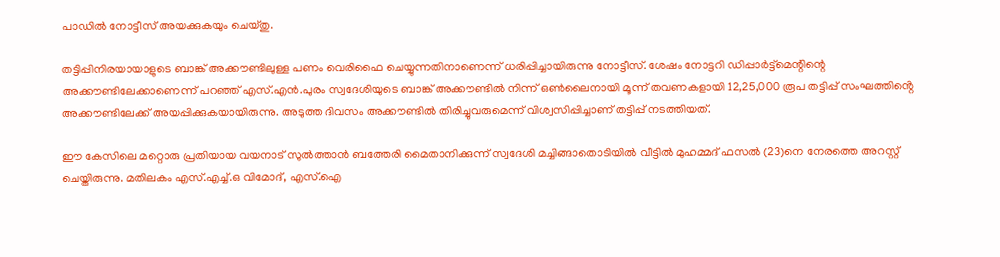പാഡിൽ നോട്ടീസ് അയക്കുകയും ചെയ്തു.

തട്ടിപ്പിനിരയായാളുടെ ബാങ്ക് അക്കൗണ്ടിലുള്ള പണം വെരിഫൈ ചെയ്യുന്നതിനാണെന്ന് ധരിപ്പിച്ചായിരുന്നു നോട്ടീസ്. ശേഷം നോട്ടറി ഡിപ്പാർട്ട്മെന്റിന്റെ അക്കൗണ്ടിലേക്കാണെന്ന് പറഞ്ഞ് എസ്.എൻ.പുരം സ്വദേശിയുടെ ബാങ്ക് അക്കൗണ്ടിൽ നിന്ന് ഒൺലൈനായി മൂന്ന് തവണകളായി 12,25,000 രൂപ തട്ടിപ്പ് സംഘത്തിൻ്റെ അക്കൗണ്ടിലേക്ക് അയപ്പിക്കുകയായിരുന്നു. അടുത്ത ദിവസം അക്കൗണ്ടിൽ തിരിച്ചുവരുമെന്ന് വിശ്വസിപ്പിച്ചാണ് തട്ടിപ്പ് നടത്തിയത്.

ഈ കേസിലെ മറ്റൊരു പ്രതിയായ വയനാട് സുൽത്താൻ ബത്തേരി മൈതാനിക്കുന്ന് സ്വദേശി മച്ചിങ്ങാതൊടിയിൽ വീട്ടിൽ മുഹമ്മദ് ഫസൽ (23)നെ നേരത്തെ അറസ്റ്റ് ചെയ്തിരുന്നു. മതിലകം എസ്.എച്ച്.ഒ വിമോദ്, എസ്.ഐ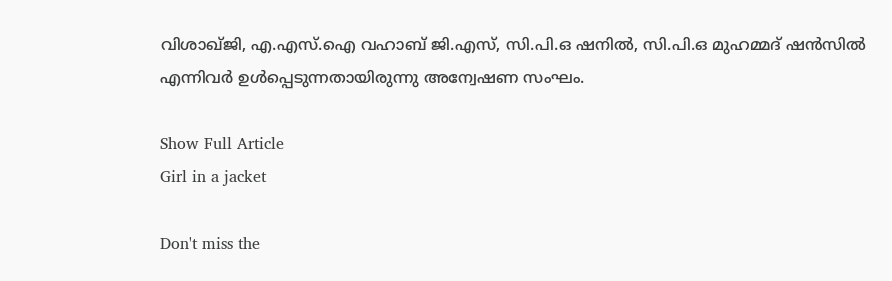വിശാഖ്ജി, എ.എസ്.ഐ വഹാബ് ജി.എസ്, സി.പി.ഒ ഷനിൽ, സി.പി.ഒ മുഹമ്മദ് ഷൻസിൽ എന്നിവർ ഉൾപ്പെടുന്നതായിരുന്നു അന്വേഷണ സംഘം.

Show Full Article
Girl in a jacket

Don't miss the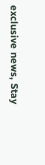exclusive news, Stay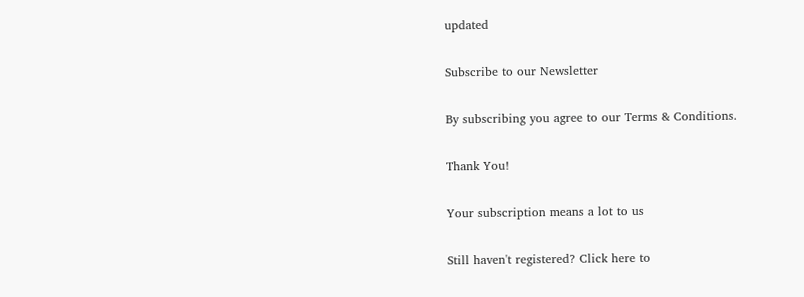updated

Subscribe to our Newsletter

By subscribing you agree to our Terms & Conditions.

Thank You!

Your subscription means a lot to us

Still haven't registered? Click here to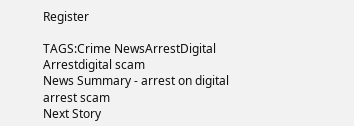Register

TAGS:Crime NewsArrestDigital Arrestdigital scam
News Summary - arrest on digital arrest scam
Next Story